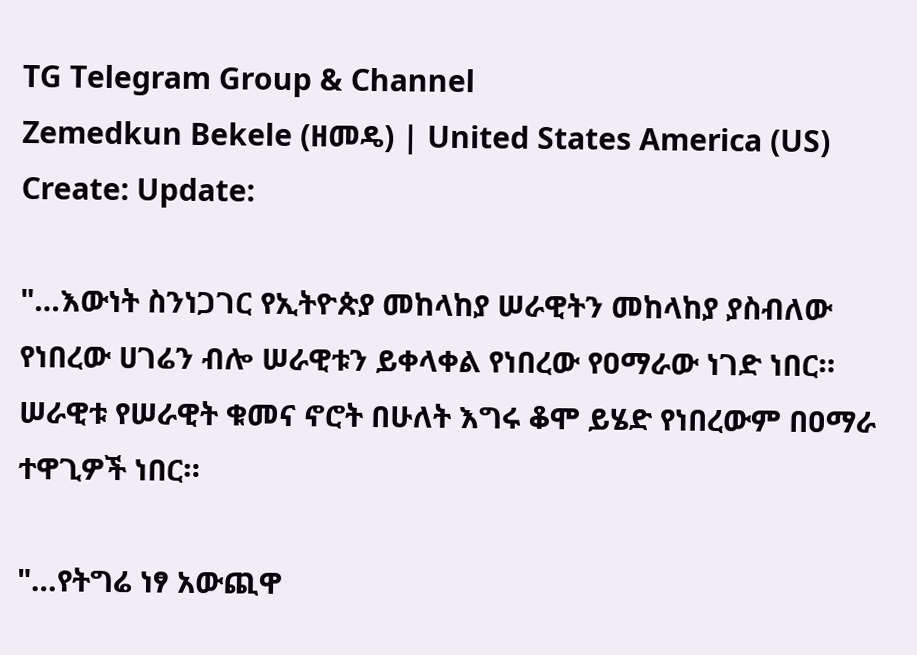TG Telegram Group & Channel
Zemedkun Bekele (ዘመዴ) | United States America (US)
Create: Update:

"…እውነት ስንነጋገር የኢትዮጵያ መከላከያ ሠራዊትን መከላከያ ያስብለው የነበረው ሀገሬን ብሎ ሠራዊቱን ይቀላቀል የነበረው የዐማራው ነገድ ነበር። ሠራዊቱ የሠራዊት ቁመና ኖሮት በሁለት እግሩ ቆሞ ይሄድ የነበረውም በዐማራ ተዋጊዎች ነበር።

"…የትግሬ ነፃ አውጪዋ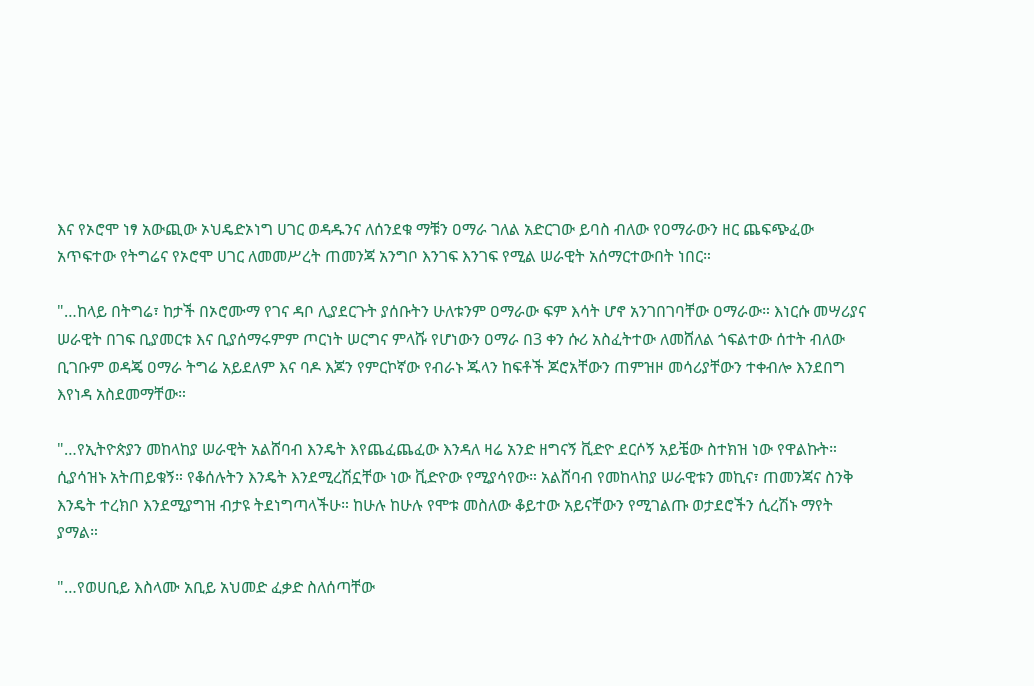እና የኦሮሞ ነፃ አውጪው ኦህዴድኦነግ ሀገር ወዳዱንና ለሰንደቁ ማቹን ዐማራ ገለል አድርገው ይባስ ብለው የዐማራውን ዘር ጨፍጭፈው አጥፍተው የትግሬና የኦሮሞ ሀገር ለመመሥረት ጠመንጃ አንግቦ እንገፍ እንገፍ የሚል ሠራዊት አሰማርተውበት ነበር።

"…ከላይ በትግሬ፣ ከታች በኦሮሙማ የገና ዳቦ ሊያደርጉት ያሰቡትን ሁለቱንም ዐማራው ፍም እሳት ሆኖ አንገበገባቸው ዐማራው። እነርሱ መሣሪያና ሠራዊት በገፍ ቢያመርቱ እና ቢያሰማሩምም ጦርነት ሠርግና ምላሹ የሆነውን ዐማራ በ3 ቀን ሱሪ አስፈትተው ለመሸለል ጎፍልተው ሰተት ብለው ቢገቡም ወዳጄ ዐማራ ትግሬ አይደለም እና ባዶ እጆን የምርኮኛው የብራኑ ጁላን ከፍቶች ጆሮአቸውን ጠምዝዞ መሳሪያቸውን ተቀብሎ እንደበግ እየነዳ አስደመማቸው።

"…የኢትዮጵያን መከላከያ ሠራዊት አልሸባብ እንዴት እየጨፈጨፈው እንዳለ ዛሬ አንድ ዘግናኝ ቪድዮ ደርሶኝ አይቼው ስተክዝ ነው የዋልኩት። ሲያሳዝኑ አትጠይቁኝ። የቆሰሉትን እንዴት እንደሚረሽኗቸው ነው ቪድዮው የሚያሳየው። አልሸባብ የመከላከያ ሠራዊቱን መኪና፣ ጠመንጃና ስንቅ እንዴት ተረክቦ እንደሚያግዝ ብታዩ ትደነግጣላችሁ። ከሁሉ ከሁሉ የሞቱ መስለው ቆይተው አይናቸውን የሚገልጡ ወታደሮችን ሲረሽኑ ማየት ያማል።

"…የወሀቢይ እስላሙ አቢይ አህመድ ፈቃድ ስለሰጣቸው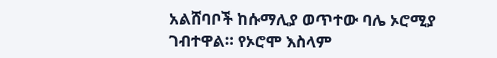አልሸባቦች ከሱማሊያ ወጥተው ባሌ ኦሮሚያ ገብተዋል። የኦሮሞ እስላም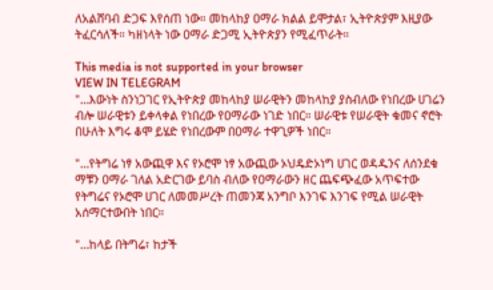ለአልሸባብ ድጋፍ እየሰጠ ነው። መከላከያ ዐማራ ክልል ይሞታል፣ ኢትዮጵያም እዚያው ትፈርሳለች። ካዘነላት ነው ዐማራ ድጋሚ ኢትዮጵያን የሚፈጥራት።

This media is not supported in your browser
VIEW IN TELEGRAM
"…እውነት ስንነጋገር የኢትዮጵያ መከላከያ ሠራዊትን መከላከያ ያስብለው የነበረው ሀገሬን ብሎ ሠራዊቱን ይቀላቀል የነበረው የዐማራው ነገድ ነበር። ሠራዊቱ የሠራዊት ቁመና ኖሮት በሁለት እግሩ ቆሞ ይሄድ የነበረውም በዐማራ ተዋጊዎች ነበር።

"…የትግሬ ነፃ አውጪዋ እና የኦሮሞ ነፃ አውጪው ኦህዴድኦነግ ሀገር ወዳዱንና ለሰንደቁ ማቹን ዐማራ ገለል አድርገው ይባስ ብለው የዐማራውን ዘር ጨፍጭፈው አጥፍተው የትግሬና የኦሮሞ ሀገር ለመመሥረት ጠመንጃ አንግቦ እንገፍ እንገፍ የሚል ሠራዊት አሰማርተውበት ነበር።

"…ከላይ በትግሬ፣ ከታች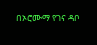በኦሮሙማ የገና ዳቦ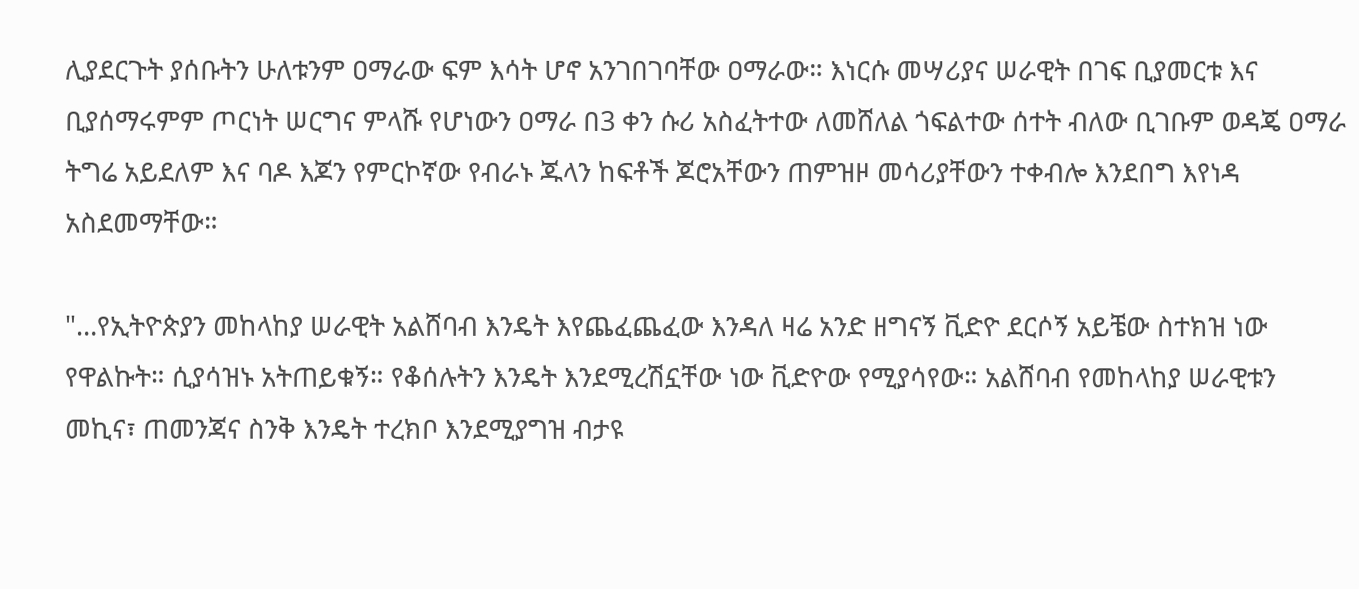ሊያደርጉት ያሰቡትን ሁለቱንም ዐማራው ፍም እሳት ሆኖ አንገበገባቸው ዐማራው። እነርሱ መሣሪያና ሠራዊት በገፍ ቢያመርቱ እና ቢያሰማሩምም ጦርነት ሠርግና ምላሹ የሆነውን ዐማራ በ3 ቀን ሱሪ አስፈትተው ለመሸለል ጎፍልተው ሰተት ብለው ቢገቡም ወዳጄ ዐማራ ትግሬ አይደለም እና ባዶ እጆን የምርኮኛው የብራኑ ጁላን ከፍቶች ጆሮአቸውን ጠምዝዞ መሳሪያቸውን ተቀብሎ እንደበግ እየነዳ አስደመማቸው።

"…የኢትዮጵያን መከላከያ ሠራዊት አልሸባብ እንዴት እየጨፈጨፈው እንዳለ ዛሬ አንድ ዘግናኝ ቪድዮ ደርሶኝ አይቼው ስተክዝ ነው የዋልኩት። ሲያሳዝኑ አትጠይቁኝ። የቆሰሉትን እንዴት እንደሚረሽኗቸው ነው ቪድዮው የሚያሳየው። አልሸባብ የመከላከያ ሠራዊቱን መኪና፣ ጠመንጃና ስንቅ እንዴት ተረክቦ እንደሚያግዝ ብታዩ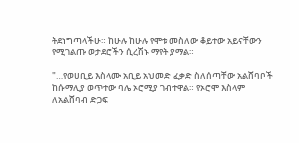ትደነግጣላችሁ። ከሁሉ ከሁሉ የሞቱ መስለው ቆይተው አይናቸውን የሚገልጡ ወታደሮችን ሲረሽኑ ማየት ያማል።

"…የወሀቢይ እስላሙ አቢይ አህመድ ፈቃድ ስለሰጣቸው አልሸባቦች ከሱማሊያ ወጥተው ባሌ ኦሮሚያ ገብተዋል። የኦሮሞ እስላም ለአልሸባብ ድጋፍ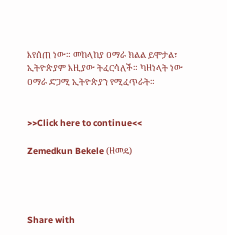እየሰጠ ነው። መከላከያ ዐማራ ክልል ይሞታል፣ ኢትዮጵያም እዚያው ትፈርሳለች። ካዘነላት ነው ዐማራ ድጋሚ ኢትዮጵያን የሚፈጥራት።


>>Click here to continue<<

Zemedkun Bekele (ዘመዴ)




Share with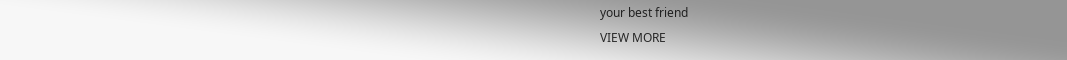your best friend
VIEW MORE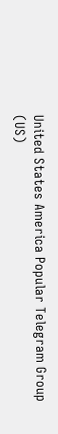United States America Popular Telegram Group (US)